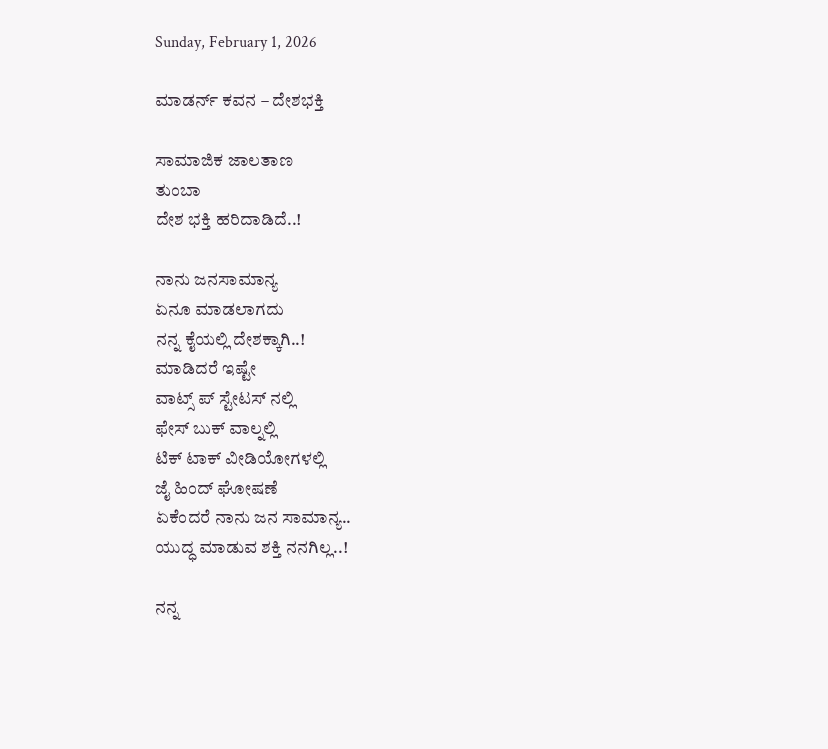Sunday, February 1, 2026

ಮಾಡರ್ನ್ ಕವನ – ದೇಶಭಕ್ತಿ

ಸಾಮಾಜಿಕ ಜಾಲತಾಣ
ತುಂಬಾ
ದೇಶ ಭಕ್ತಿ ಹರಿದಾಡಿದೆ..!

ನಾನು ಜನಸಾಮಾನ್ಯ
ಏನೂ ಮಾಡಲಾಗದು
ನನ್ನ ಕೈಯಲ್ಲಿ ದೇಶಕ್ಕಾಗಿ..!
ಮಾಡಿದರೆ ಇಷ್ಟೇ
ವಾಟ್ಸ್ ಪ್ ಸ್ಟೇಟಸ್ ನಲ್ಲಿ
ಫೇಸ್ ಬುಕ್ ವಾಲ್ನಲ್ಲಿ
ಟಿಕ್ ಟಾಕ್ ವೀಡಿಯೋಗಳಲ್ಲಿ
ಜೈ ಹಿಂದ್ ಘೋಷಣೆ
ಏಕೆಂದರೆ ನಾನು ಜನ ಸಾಮಾನ್ಯ..
ಯುದ್ಧ ಮಾಡುವ ಶಕ್ತಿ ನನಗಿಲ್ಲ..!

ನನ್ನ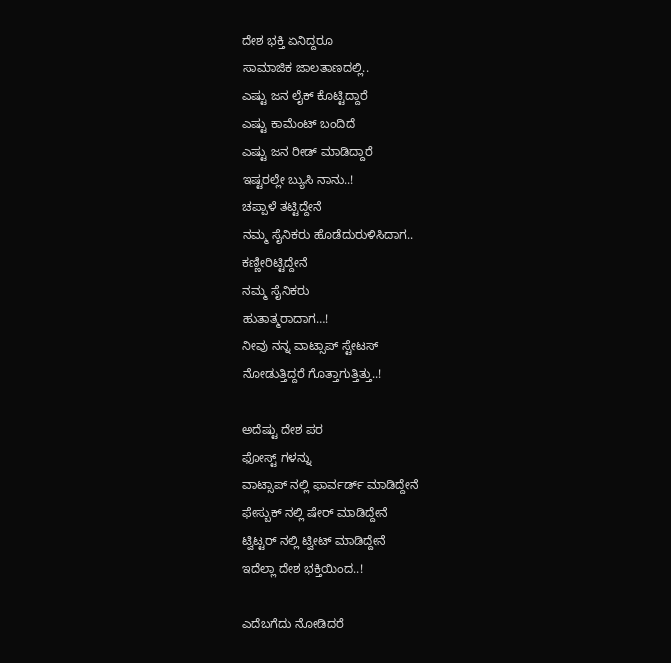ದೇಶ ಭಕ್ತಿ ಏನಿದ್ದರೂ
ಸಾಮಾಜಿಕ ಜಾಲತಾಣದಲ್ಲಿ..
ಎಷ್ಟು ಜನ ಲೈಕ್ ಕೊಟ್ಟಿದ್ದಾರೆ
ಎಷ್ಟು ಕಾಮೆಂಟ್ ಬಂದಿದೆ
ಎಷ್ಟು ಜನ ರೀಡ್ ಮಾಡಿದ್ದಾರೆ
ಇಷ್ಟರಲ್ಲೇ ಬ್ಯುಸಿ ನಾನು..!
ಚಪ್ಪಾಳೆ ತಟ್ಟಿದ್ದೇನೆ
ನಮ್ಮ ಸೈನಿಕರು ಹೊಡೆದುರುಳಿಸಿದಾಗ..
ಕಣ್ಣೀರಿಟ್ಟಿದ್ದೇನೆ
ನಮ್ಮ ಸೈನಿಕರು
ಹುತಾತ್ಮರಾದಾಗ…!
ನೀವು ನನ್ನ ವಾಟ್ಸಾಪ್ ಸ್ಟೇಟಸ್
ನೋಡುತ್ತಿದ್ದರೆ ಗೊತ್ತಾಗುತ್ತಿತ್ತು..!

ಅದೆಷ್ಟು ದೇಶ ಪರ
ಫೋಸ್ಟ್ ಗಳನ್ನು
ವಾಟ್ಸಾಪ್ ನಲ್ಲಿ ಫಾರ್ವರ್ಡ್‌ ಮಾಡಿದ್ದೇನೆ
ಫೇಸ್ಬುಕ್ ನಲ್ಲಿ ಷೇರ್ ಮಾಡಿದ್ದೇನೆ
ಟ್ವಿಟ್ಟರ್ ನಲ್ಲಿ ಟ್ವೀಟ್ ಮಾಡಿದ್ದೇನೆ
ಇದೆಲ್ಲಾ ದೇಶ ಭಕ್ತಿಯಿಂದ..!

ಎದೆಬಗೆದು ನೋಡಿದರೆ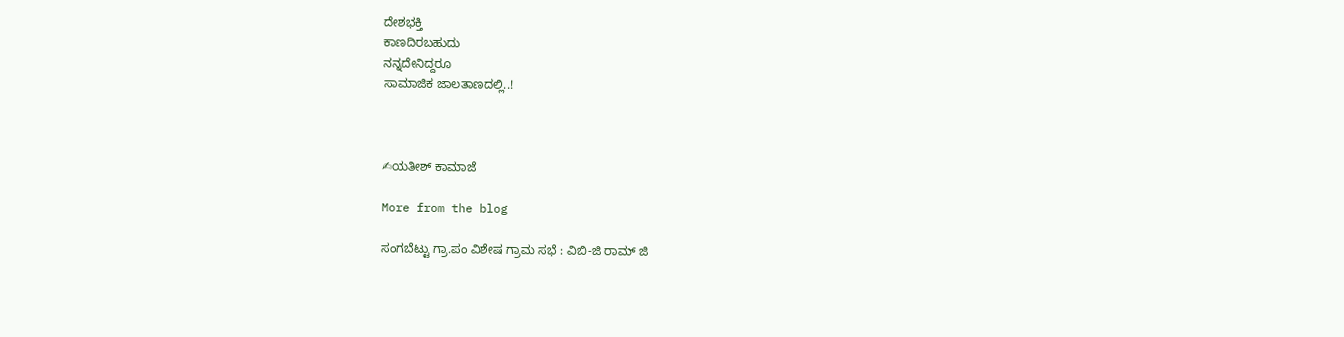ದೇಶಭಕ್ತಿ
ಕಾಣದಿರಬಹುದು
ನನ್ನದೇನಿದ್ದರೂ
ಸಾಮಾಜಿಕ ಜಾಲತಾಣದಲ್ಲಿ..!



✍ಯತೀಶ್ ಕಾಮಾಜೆ

More from the blog

ಸಂಗಬೆಟ್ಟು ಗ್ರಾ.ಪಂ ವಿಶೇಷ ಗ್ರಾಮ ಸಭೆ : ವಿಬಿ-ಜಿ ರಾಮ್ ಜಿ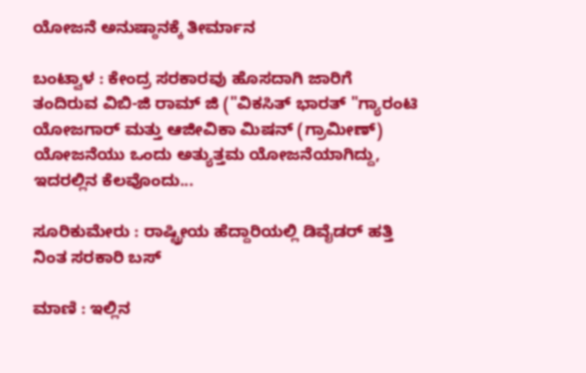ಯೋಜನೆ ಅನುಷ್ಠಾನಕ್ಕೆ ತೀರ್ಮಾನ

ಬಂಟ್ವಾಳ : ಕೇಂದ್ರ ಸರಕಾರವು ಹೊಸದಾಗಿ ಜಾರಿಗೆ ತಂದಿರುವ ವಿಬಿ-ಜಿ ರಾಮ್ ಜಿ ("ವಿಕಸಿತ್ ಭಾರತ್ "ಗ್ಯಾರಂಟಿ ಯೋಜಗಾರ್ ಮತ್ತು ಆಜೀವಿಕಾ ಮಿಷನ್ (ಗ್ರಾಮೀಣ್) ಯೋಜನೆಯು ಒಂದು ಅತ್ಯುತ್ತಮ ಯೋಜನೆಯಾಗಿದ್ದು, ಇದರಲ್ಲಿನ ಕೆಲವೊಂದು...

ಸೂರಿಕುಮೇರು : ರಾಷ್ಟ್ರೀಯ ಹೆದ್ದಾರಿಯಲ್ಲಿ ಡಿವೈಡರ್ ಹತ್ತಿ ನಿಂತ ಸರಕಾರಿ ಬಸ್

ಮಾಣಿ : ಇಲ್ಲಿನ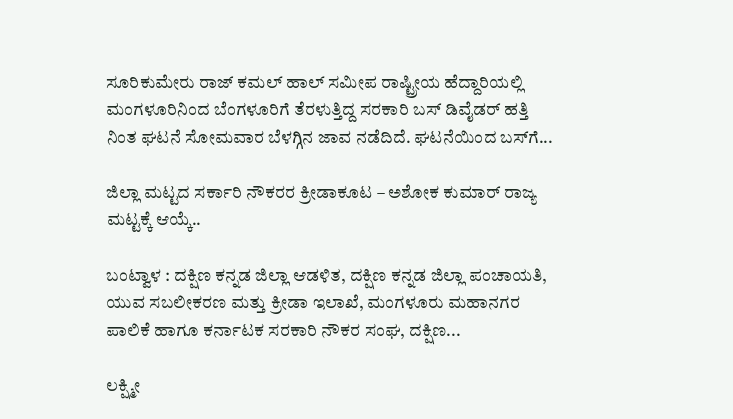ಸೂರಿಕುಮೇರು ರಾಜ್ ಕಮಲ್ ಹಾಲ್ ಸಮೀಪ ರಾಷ್ಟ್ರೀಯ ಹೆದ್ದಾರಿಯಲ್ಲಿ ಮಂಗಳೂರಿನಿಂದ ಬೆಂಗಳೂರಿಗೆ ತೆರಳುತ್ತಿದ್ದ ಸರಕಾರಿ ಬಸ್ ಡಿವೈಡರ್ ಹತ್ತಿ ನಿಂತ ಘಟನೆ ಸೋಮವಾರ ಬೆಳಗ್ಗಿನ ಜಾವ ನಡೆದಿದೆ. ಘಟನೆಯಿಂದ ಬಸ್‌ಗೆ...

ಜಿಲ್ಲಾ ಮಟ್ಟದ ಸರ್ಕಾರಿ ನೌಕರರ ಕ್ರೀಡಾಕೂಟ – ಅಶೋಕ ಕುಮಾರ್ ರಾಜ್ಯ ಮಟ್ಟಕ್ಕೆ ಆಯ್ಕೆ..

ಬಂಟ್ವಾಳ : ದಕ್ಷಿಣ ಕನ್ನಡ ಜಿಲ್ಲಾ ಆಡಳಿತ, ದಕ್ಷಿಣ ಕನ್ನಡ ಜಿಲ್ಲಾ ಪಂಚಾಯತಿ, ಯುವ ಸಬಲೀಕರಣ ಮತ್ತು ಕ್ರೀಡಾ ಇಲಾಖೆ, ಮಂಗಳೂರು ಮಹಾನಗರ ಪಾಲಿಕೆ ಹಾಗೂ ಕರ್ನಾಟಕ ಸರಕಾರಿ ನೌಕರ ಸಂಘ, ದಕ್ಷಿಣ...

ಲಕ್ಷ್ಮೀ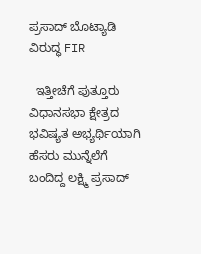ಪ್ರಸಾದ್ ಬೊಟ್ಯಾಡಿ ವಿರುದ್ಧ FIR

  ಇತ್ತೀಚೆಗೆ ಪುತ್ತೂರು ವಿಧಾನಸಭಾ ಕ್ಷೇತ್ರದ ಭವಿಷ್ಯತ ಅಭ್ಯರ್ಥಿಯಾಗಿ ಹೆಸರು ಮುನ್ನೆಲೆಗೆ ಬಂದಿದ್ದ ಲಕ್ಷ್ಮಿ ಪ್ರಸಾದ್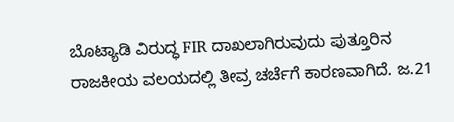ಬೊಟ್ಯಾಡಿ ವಿರುದ್ಧ FIR ದಾಖಲಾಗಿರುವುದು ಪುತ್ತೂರಿನ ರಾಜಕೀಯ ವಲಯದಲ್ಲಿ ತೀವ್ರ ಚರ್ಚೆಗೆ ಕಾರಣವಾಗಿದೆ. ಜ.21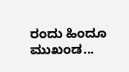ರಂದು ಹಿಂದೂ ಮುಖಂಡ...